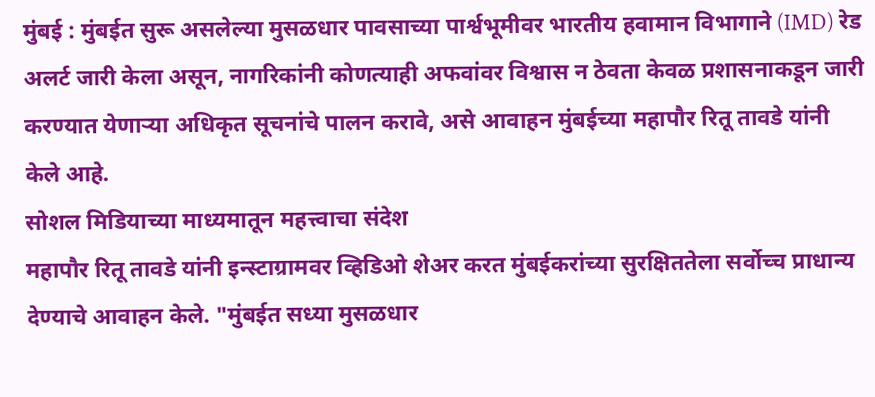मुंबई : मुंबईत सुरू असलेल्या मुसळधार पावसाच्या पार्श्वभूमीवर भारतीय हवामान विभागाने (IMD) रेड अलर्ट जारी केला असून, नागरिकांनी कोणत्याही अफवांवर विश्वास न ठेवता केवळ प्रशासनाकडून जारी करण्यात येणाऱ्या अधिकृत सूचनांचे पालन करावे, असे आवाहन मुंबईच्या महापौर रितू तावडे यांनी केले आहे.
सोशल मिडियाच्या माध्यमातून महत्त्वाचा संदेश
महापौर रितू तावडे यांनी इन्स्टाग्रामवर व्हिडिओ शेअर करत मुंबईकरांच्या सुरक्षिततेला सर्वोच्च प्राधान्य देण्याचे आवाहन केले. "मुंबईत सध्या मुसळधार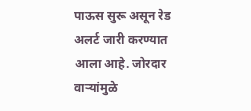पाऊस सुरू असून रेड अलर्ट जारी करण्यात आला आहे. जोरदार वाऱ्यांमुळे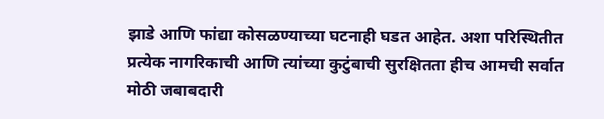झाडे आणि फांद्या कोसळण्याच्या घटनाही घडत आहेत. अशा परिस्थितीत प्रत्येक नागरिकाची आणि त्यांच्या कुटुंबाची सुरक्षितता हीच आमची सर्वात मोठी जबाबदारी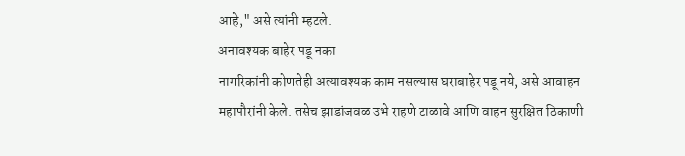आहे," असे त्यांनी म्हटले.
अनावश्यक बाहेर पडू नका
नागरिकांनी कोणतेही अत्यावश्यक काम नसल्यास घराबाहेर पडू नये, असे आवाहन महापौरांनी केले. तसेच झाडांजवळ उभे राहणे टाळावे आणि वाहन सुरक्षित ठिकाणी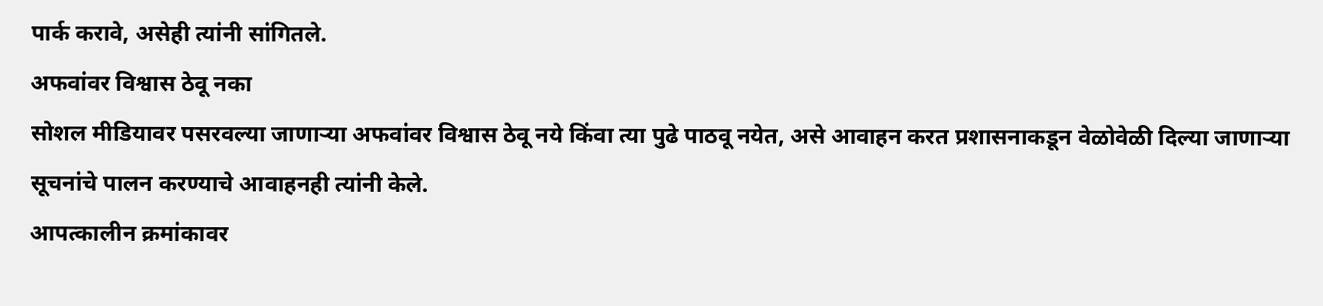पार्क करावे, असेही त्यांनी सांगितले.
अफवांवर विश्वास ठेवू नका
सोशल मीडियावर पसरवल्या जाणाऱ्या अफवांवर विश्वास ठेवू नये किंवा त्या पुढे पाठवू नयेत, असे आवाहन करत प्रशासनाकडून वेळोवेळी दिल्या जाणाऱ्या सूचनांचे पालन करण्याचे आवाहनही त्यांनी केले.
आपत्कालीन क्रमांकावर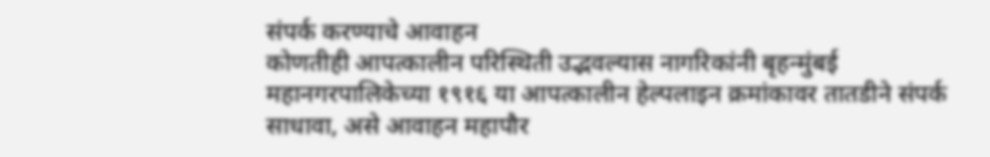संपर्क करण्याचे आवाहन
कोणतीही आपत्कालीन परिस्थिती उद्भवल्यास नागरिकांनी बृहन्मुंबई महानगरपालिकेच्या १९१६ या आपत्कालीन हेल्पलाइन क्रमांकावर तातडीने संपर्क साधावा, असे आवाहन महापौर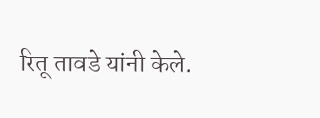रितू तावडे यांनी केले.